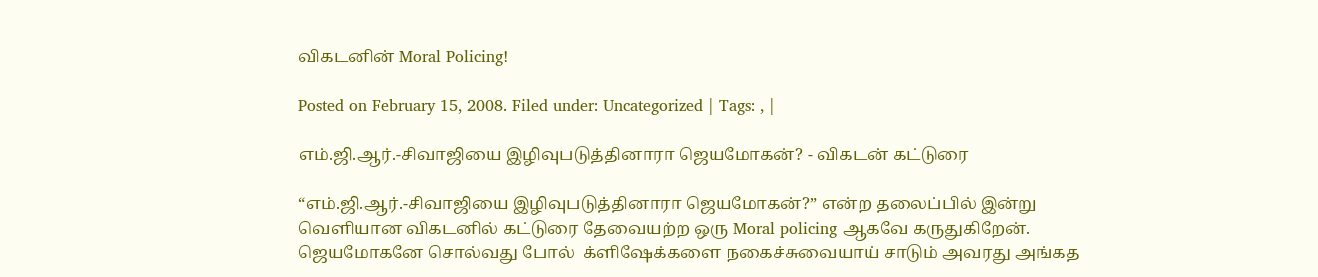விகடனின் Moral Policing!

Posted on February 15, 2008. Filed under: Uncategorized | Tags: , |

எம்.ஜி.ஆர்.-சிவாஜியை இழிவுபடுத்தினாரா ஜெயமோகன்? - விகடன் கட்டுரை

“எம்.ஜி.ஆர்.-சிவாஜியை இழிவுபடுத்தினாரா ஜெயமோகன்?” என்ற தலைப்பில் இன்று வெளியான விகடனில் கட்டுரை தேவையற்ற ஒரு Moral policing ஆகவே கருதுகிறேன். ஜெயமோகனே சொல்வது போல்  க்ளிஷேக்களை நகைச்சுவையாய் சாடும் அவரது அங்கத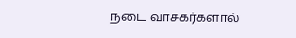நடை வாசகர்களால்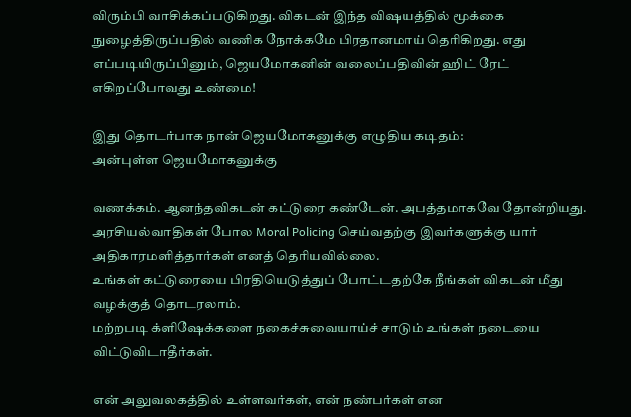விரும்பி வாசிக்கப்படுகிறது. விகடன் இந்த விஷயத்தில் மூக்கை நுழைத்திருப்பதில் வணிக நோக்கமே பிரதானமாய் தெரிகிறது. எது எப்படியிருப்பினும், ஜெயமோகனின் வலைப்பதிவின் ஹிட் ரேட் எகிறப்போவது உண்மை!

இது தொடர்பாக நான் ஜெயமோகனுக்கு எழுதிய கடிதம்:
அன்புள்ள ஜெயமோகனுக்கு

வணக்கம். ஆனந்தவிகடன் கட்டுரை கண்டேன். அபத்தமாகவே தோன்றியது.
அரசியல்வாதிகள் போல Moral Policing செய்வதற்கு இவர்களுக்கு யார் அதிகாரமளித்தார்கள் எனத் தெரியவில்லை.
உங்கள் கட்டுரையை பிரதியெடுத்துப் போட்டதற்கே நீங்கள் விகடன் மீது வழக்குத் தொடரலாம்.
மற்றபடி க்ளிஷேக்களை நகைச்சுவையாய்ச் சாடும் உங்கள் நடையை விட்டுவிடாதீர்கள்.

என் அலுவலகத்தில் உள்ளவர்கள், என் நண்பர்கள் என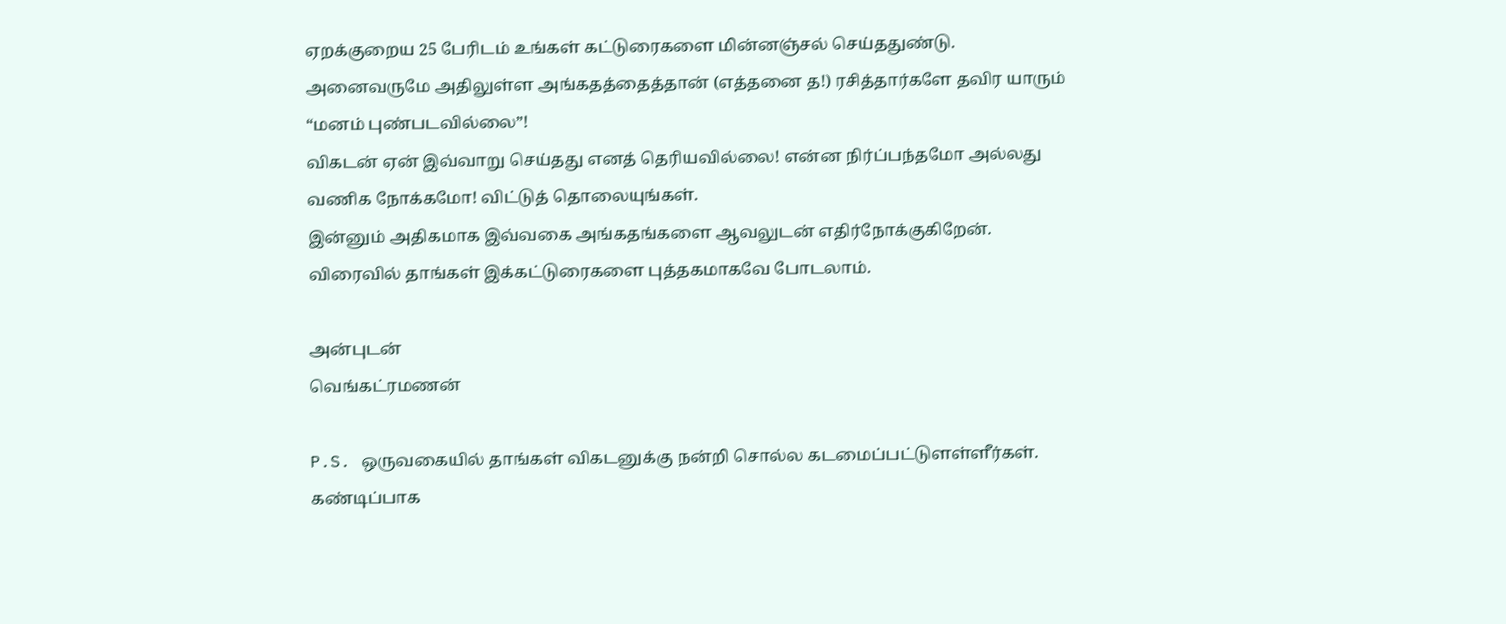ஏறக்குறைய 25 பேரிடம் உங்கள் கட்டுரைகளை மின்னஞ்சல் செய்ததுண்டு.
அனைவருமே அதிலுள்ள அங்கதத்தைத்தான் (எத்தனை த!) ரசித்தார்களே தவிர யாரும் “மனம் புண்படவில்லை”!
விகடன் ஏன் இவ்வாறு செய்தது எனத் தெரியவில்லை! என்ன நிர்ப்பந்தமோ அல்லது வணிக நோக்கமோ! விட்டுத் தொலையுங்கள்.
இன்னும் அதிகமாக இவ்வகை அங்கதங்களை ஆவலுடன் எதிர்நோக்குகிறேன். விரைவில் தாங்கள் இக்கட்டுரைகளை புத்தகமாகவே போடலாம்.

அன்புடன்
வெங்கட்ரமணன்

P.S. ஒருவகையில் தாங்கள் விகடனுக்கு நன்றி சொல்ல கடமைப்பட்டுளள்ளீர்கள். கண்டிப்பாக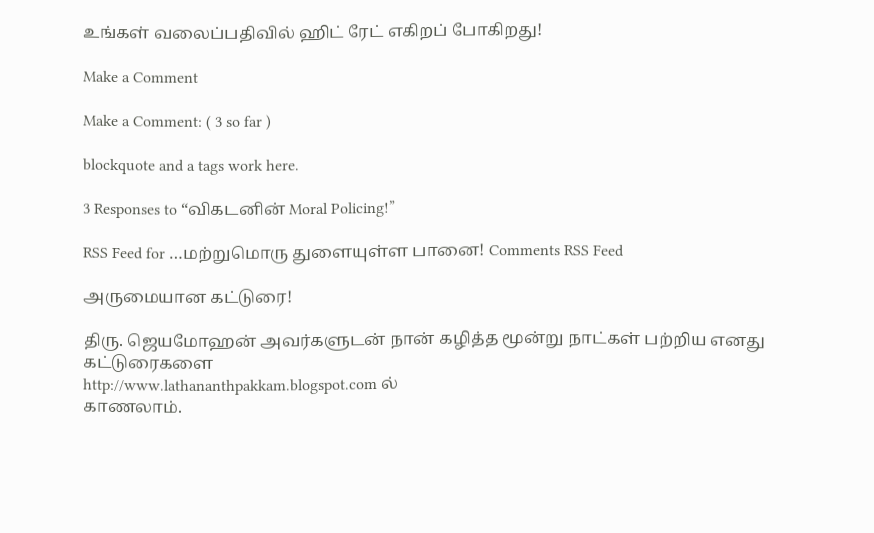உங்கள் வலைப்பதிவில் ஹிட் ரேட் எகிறப் போகிறது!

Make a Comment

Make a Comment: ( 3 so far )

blockquote and a tags work here.

3 Responses to “விகடனின் Moral Policing!”

RSS Feed for …மற்றுமொரு துளையுள்ள பானை! Comments RSS Feed

அருமையான கட்டுரை!

திரு. ஜெயமோஹன் அவர்களுடன் நான் கழித்த மூன்று நாட்கள் பற்றிய எனது கட்டுரைகளை
http://www.lathananthpakkam.blogspot.com ல்
காணலாம்.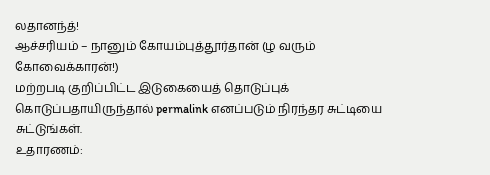லதானந்த்!
ஆச்சரியம் – நானும் கோயம்புத்தூர்தான் (ழ வரும் கோவைக்காரன்!)
மற்றபடி குறிப்பிட்ட இடுகையைத் தொடுப்புக் கொடுப்பதாயிருந்தால் permalink எனப்படும் நிரந்தர சுட்டியை சுட்டுங்கள்.
உதாரணம்: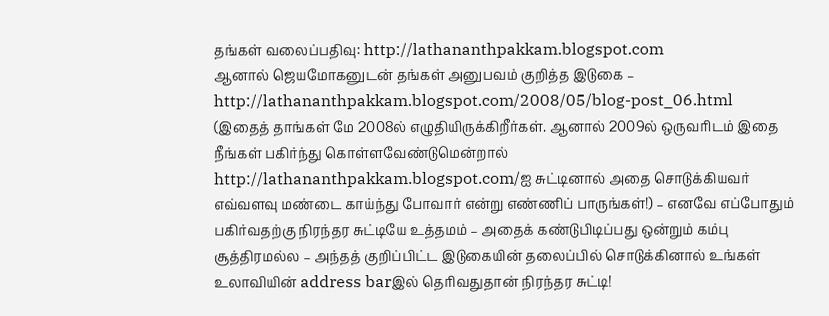தங்கள் வலைப்பதிவு: http://lathananthpakkam.blogspot.com
ஆனால் ஜெயமோகனுடன் தங்கள் அனுபவம் குறித்த இடுகை – http://lathananthpakkam.blogspot.com/2008/05/blog-post_06.html
(இதைத் தாங்கள் மே 2008ல் எழுதியிருக்கிறீர்கள். ஆனால் 2009ல் ஒருவரிடம் இதை நீங்கள் பகிர்ந்து கொள்ளவேண்டுமென்றால் http://lathananthpakkam.blogspot.com/ஐ சுட்டினால் அதை சொடுக்கியவர் எவ்வளவு மண்டை காய்ந்து போவார் என்று எண்ணிப் பாருங்கள்!) – எனவே எப்போதும் பகிர்வதற்கு நிரந்தர சுட்டியே உத்தமம் – அதைக் கண்டுபிடிப்பது ஒன்றும் கம்பு சூத்திரமல்ல – அந்தத் குறிப்பிட்ட இடுகையின் தலைப்பில் சொடுக்கினால் உங்கள் உலாவியின் address barஇல் தெரிவதுதான் நிரந்தர சுட்டி!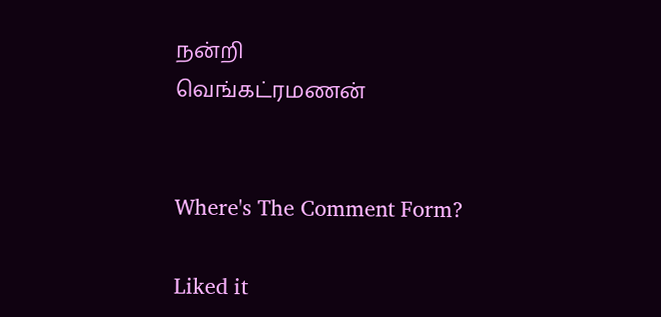நன்றி
வெங்கட்ரமணன்


Where's The Comment Form?

Liked it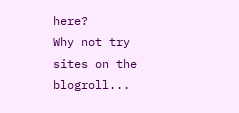here?
Why not try sites on the blogroll...